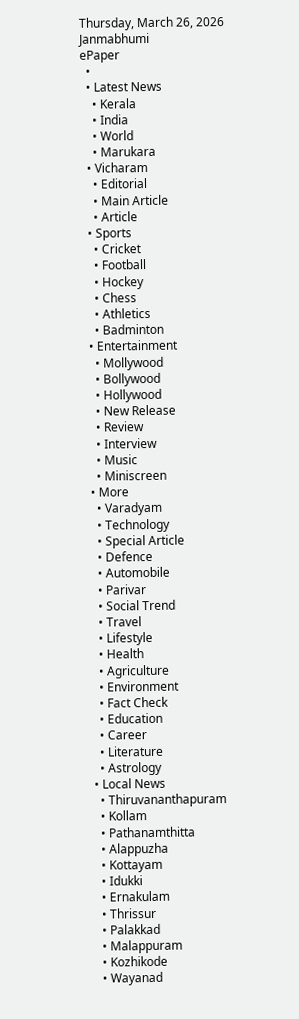Thursday, March 26, 2026
Janmabhumi
ePaper
  •
  • Latest News
    • Kerala
    • India
    • World
    • Marukara
  • Vicharam
    • Editorial
    • Main Article
    • Article
  • Sports
    • Cricket
    • Football
    • Hockey
    • Chess
    • Athletics
    • Badminton
  • Entertainment
    • Mollywood
    • Bollywood
    • Hollywood
    • New Release
    • Review
    • Interview
    • Music
    • Miniscreen
  • More
    • Varadyam
    • Technology
    • Special Article
    • Defence
    • Automobile
    • Parivar
    • Social Trend
    • Travel
    • Lifestyle
    • Health
    • Agriculture
    • Environment
    • Fact Check
    • Education
    • Career
    • Literature
    • Astrology
  • Local News
    • Thiruvananthapuram
    • Kollam
    • Pathanamthitta
    • Alappuzha
    • Kottayam
    • Idukki
    • Ernakulam
    • Thrissur
    • Palakkad
    • Malappuram
    • Kozhikode
    • Wayanad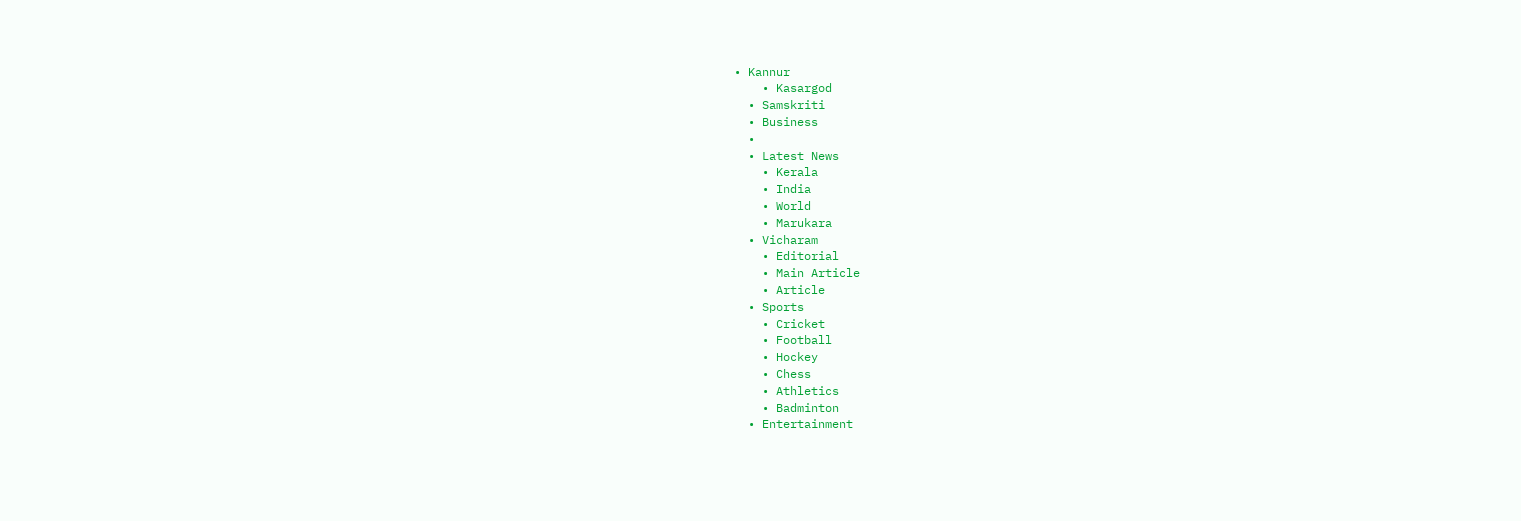• Kannur
    • Kasargod
  • Samskriti
  • Business
  •
  • Latest News
    • Kerala
    • India
    • World
    • Marukara
  • Vicharam
    • Editorial
    • Main Article
    • Article
  • Sports
    • Cricket
    • Football
    • Hockey
    • Chess
    • Athletics
    • Badminton
  • Entertainment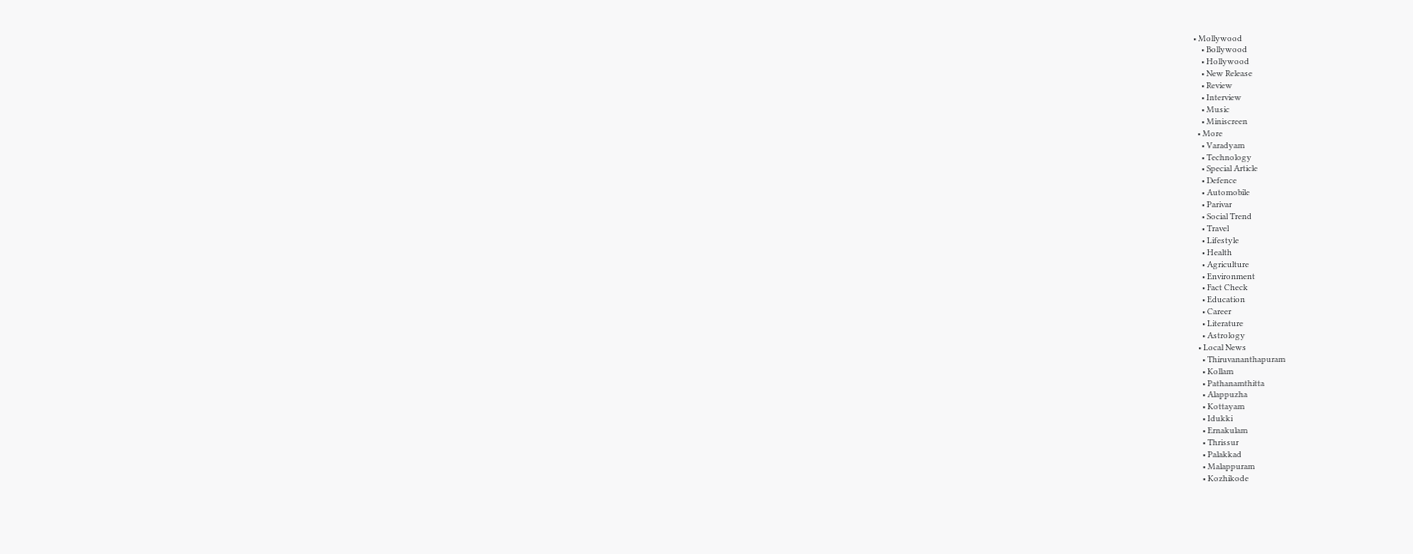• Mollywood
    • Bollywood
    • Hollywood
    • New Release
    • Review
    • Interview
    • Music
    • Miniscreen
  • More
    • Varadyam
    • Technology
    • Special Article
    • Defence
    • Automobile
    • Parivar
    • Social Trend
    • Travel
    • Lifestyle
    • Health
    • Agriculture
    • Environment
    • Fact Check
    • Education
    • Career
    • Literature
    • Astrology
  • Local News
    • Thiruvananthapuram
    • Kollam
    • Pathanamthitta
    • Alappuzha
    • Kottayam
    • Idukki
    • Ernakulam
    • Thrissur
    • Palakkad
    • Malappuram
    • Kozhikode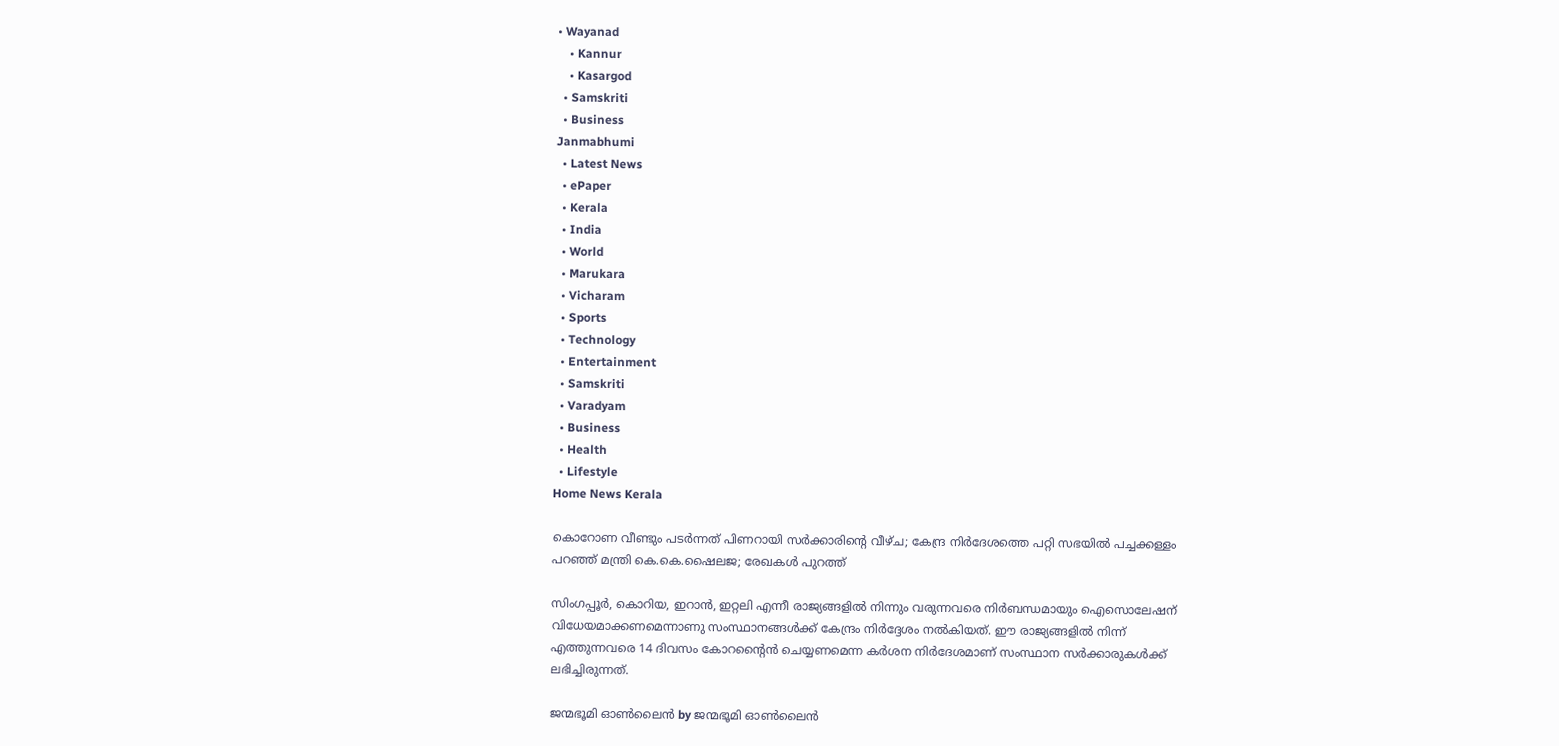• Wayanad
    • Kannur
    • Kasargod
  • Samskriti
  • Business
Janmabhumi
  • Latest News
  • ePaper
  • Kerala
  • India
  • World
  • Marukara
  • Vicharam
  • Sports
  • Technology
  • Entertainment
  • Samskriti
  • Varadyam
  • Business
  • Health
  • Lifestyle
Home News Kerala

കൊറോണ വീണ്ടും പടര്‍ന്നത് പിണറായി സര്‍ക്കാരിന്റെ വീഴ്ച; കേന്ദ്ര നിര്‍ദേശത്തെ പറ്റി സഭയില്‍ പച്ചക്കള്ളം പറഞ്ഞ് മന്ത്രി കെ.കെ.ഷൈലജ; രേഖകള്‍ പുറത്ത്

സിംഗപ്പൂര്‍, കൊറിയ, ഇറാന്‍, ഇറ്റലി എന്നീ രാജ്യങ്ങളില്‍ നിന്നും വരുന്നവരെ നിര്‍ബന്ധമായും ഐസൊലേഷന് വിധേയമാക്കണമെന്നാണു സംസ്ഥാനങ്ങള്‍ക്ക് കേന്ദ്രം നിര്‍ദ്ദേശം നല്‍കിയത്. ഈ രാജ്യങ്ങളില്‍ നിന്ന് എത്തുന്നവരെ 14 ദിവസം കോറന്റൈന്‍ ചെയ്യണമെന്ന കര്‍ശന നിര്‍ദേശമാണ് സംസ്ഥാന സര്‍ക്കാരുകള്‍ക്ക് ലഭിച്ചിരുന്നത്.

ജന്മഭൂമി ഓണ്‍ലൈന്‍ by ജന്മഭൂമി ഓണ്‍ലൈന്‍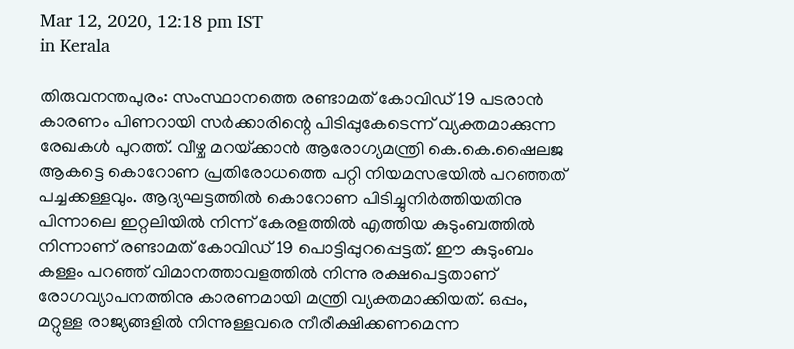Mar 12, 2020, 12:18 pm IST
in Kerala

തിരുവനന്തപുരം: സംസ്ഥാനത്തെ രണ്ടാമത് കോവിഡ് 19 പടരാന്‍ കാരണം പിണറായി സര്‍ക്കാരിന്റെ പിടിപ്പുകേടെന്ന് വ്യക്തമാക്കുന്ന രേഖകള്‍ പുറത്ത്. വീഴ്ച മറയ്‌ക്കാന്‍ ആരോഗ്യമന്ത്രി കെ.കെ.ഷൈലജ ആകട്ടെ കൊറോണ പ്രതിരോധത്തെ പറ്റി നിയമസഭയില്‍ പറഞ്ഞത് പച്ചക്കള്ളവും. ആദ്യഘട്ടത്തില്‍ കൊറോണ പിടിച്ചുനിര്‍ത്തിയതിനു പിന്നാലെ ഇറ്റലിയില്‍ നിന്ന് കേരളത്തില്‍ എത്തിയ കുടുംബത്തില്‍ നിന്നാണ് രണ്ടാമത് കോവിഡ് 19 പൊട്ടിപ്പുറപ്പെട്ടത്. ഈ കുടുംബം കള്ളം പറഞ്ഞ് വിമാനത്താവളത്തില്‍ നിന്നു രക്ഷപെട്ടതാണ് രോഗവ്യാപനത്തിനു കാരണമായി മന്ത്രി വ്യക്തമാക്കിയത്. ഒപ്പം, മറ്റുള്ള രാജ്യങ്ങളില്‍ നിന്നുള്ളവരെ നീരീക്ഷിക്കണമെന്ന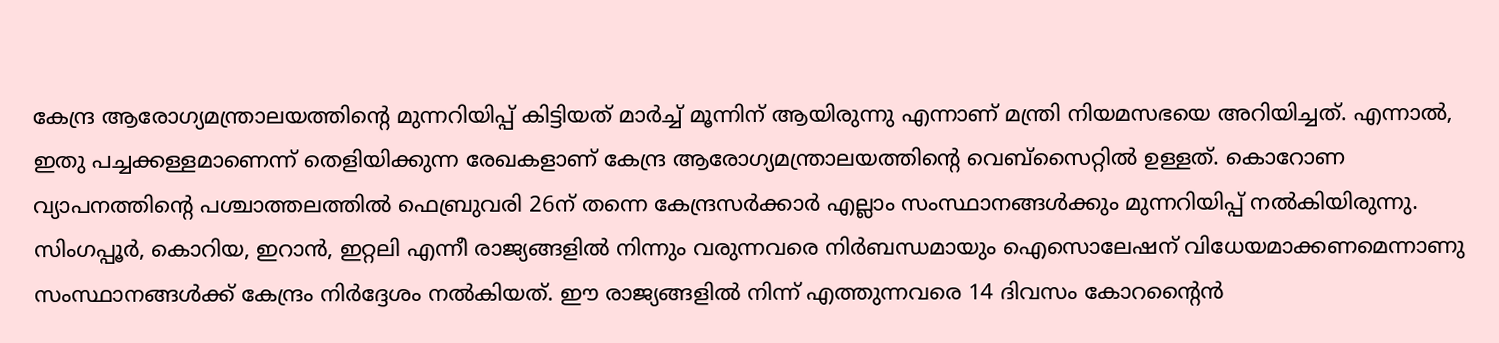കേന്ദ്ര ആരോഗ്യമന്ത്രാലയത്തിന്റെ മുന്നറിയിപ്പ് കിട്ടിയത് മാര്‍ച്ച് മൂന്നിന് ആയിരുന്നു എന്നാണ് മന്ത്രി നിയമസഭയെ അറിയിച്ചത്. എന്നാല്‍, ഇതു പച്ചക്കള്ളമാണെന്ന് തെളിയിക്കുന്ന രേഖകളാണ് കേന്ദ്ര ആരോഗ്യമന്ത്രാലയത്തിന്റെ വെബ്‌സൈറ്റില്‍ ഉള്ളത്. കൊറോണ വ്യാപനത്തിന്റെ പശ്ചാത്തലത്തില്‍ ഫെബ്രുവരി 26ന് തന്നെ കേന്ദ്രസര്‍ക്കാര്‍ എല്ലാം സംസ്ഥാനങ്ങള്‍ക്കും മുന്നറിയിപ്പ് നല്‍കിയിരുന്നു. സിംഗപ്പൂര്‍, കൊറിയ, ഇറാന്‍, ഇറ്റലി എന്നീ രാജ്യങ്ങളില്‍ നിന്നും വരുന്നവരെ നിര്‍ബന്ധമായും ഐസൊലേഷന് വിധേയമാക്കണമെന്നാണു സംസ്ഥാനങ്ങള്‍ക്ക് കേന്ദ്രം നിര്‍ദ്ദേശം നല്‍കിയത്. ഈ രാജ്യങ്ങളില്‍ നിന്ന് എത്തുന്നവരെ 14 ദിവസം കോറന്റൈന്‍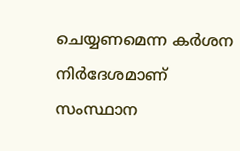ചെയ്യണമെന്ന കര്‍ശന നിര്‍ദേശമാണ് സംസ്ഥാന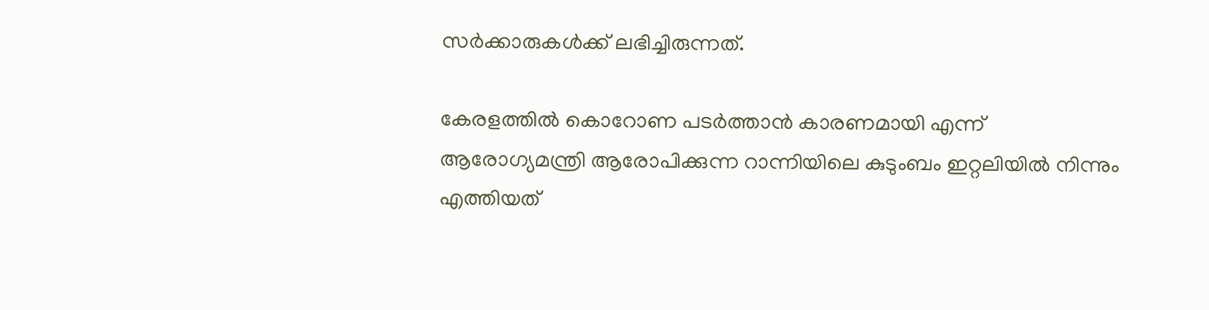സര്‍ക്കാരുകള്‍ക്ക് ലഭിച്ചിരുന്നത്.

കേരളത്തില്‍ കൊറോണ പടര്‍ത്താന്‍ കാരണമായി എന്ന് ആരോഗ്യമന്ത്രി ആരോപിക്കുന്ന റാന്നിയിലെ കുടുംബം ഇറ്റലിയില്‍ നിന്നും എത്തിയത്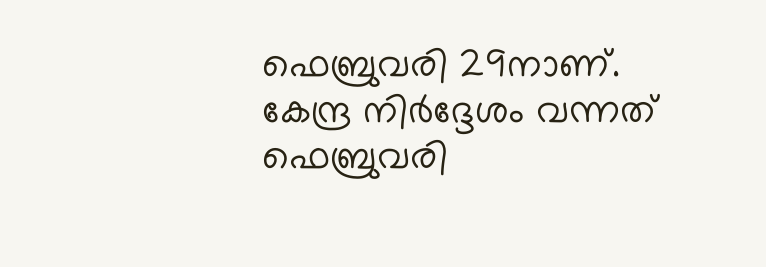ഫെബ്രുവരി 29നാണ്. കേന്ദ്ര നിര്‍ദ്ദേശം വന്നത് ഫെബ്രുവരി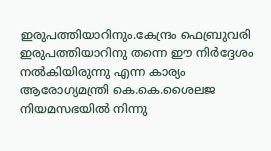ഇരുപത്തിയാറിനും.കേന്ദ്രം ഫെബ്രുവരി ഇരുപത്തിയാറിനു തന്നെ ഈ നിര്‍ദ്ദേശം നല്‍കിയിരുന്നു എന്ന കാര്യം ആരോഗ്യമന്ത്രി കെ.കെ.ശൈലജ നിയമസഭയില്‍ നിന്നു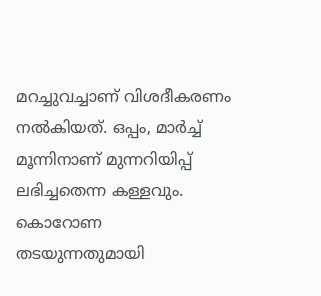മറച്ചുവച്ചാണ് വിശദീകരണം നല്‍കിയത്. ഒപ്പം, മാര്‍ച്ച് മൂന്നിനാണ് മുന്നറിയിപ്പ് ലഭിച്ചതെന്ന കള്ളവും. കൊറോണ തടയുന്നതുമായി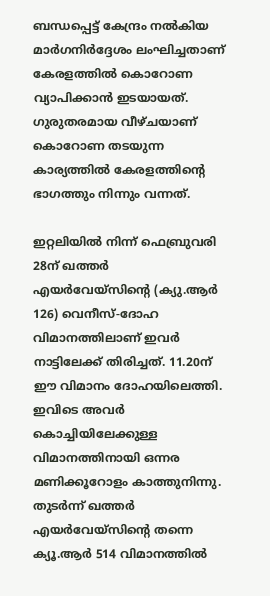ബന്ധപ്പെട്ട് കേന്ദ്രം നല്‍കിയ മാര്‍ഗനിര്‍ദ്ദേശം ലംഘിച്ചതാണ് കേരളത്തില്‍ കൊറോണ വ്യാപിക്കാന്‍ ഇടയായത്. ഗുരുതരമായ വീഴ്ചയാണ് കൊറോണ തടയുന്ന കാര്യത്തില്‍ കേരളത്തിന്റെ ഭാഗത്തും നിന്നും വന്നത്.

ഇറ്റലിയില്‍ നിന്ന് ഫെബ്രുവരി 28ന് ഖത്തര്‍ എയര്‍വേയ്‌സിന്റെ (ക്യു.ആര്‍ 126) വെനീസ്-ദോഹ വിമാനത്തിലാണ് ഇവര്‍ നാട്ടിലേക്ക് തിരിച്ചത്. 11.20ന് ഈ വിമാനം ദോഹയിലെത്തി. ഇവിടെ അവര്‍ കൊച്ചിയിലേക്കുള്ള വിമാനത്തിനായി ഒന്നര മണിക്കൂറോളം കാത്തുനിന്നു. തുടര്‍ന്ന് ഖത്തര്‍ എയര്‍വേയ്‌സിന്റെ തന്നെ ക്യൂ.ആര്‍ 514 വിമാനത്തില്‍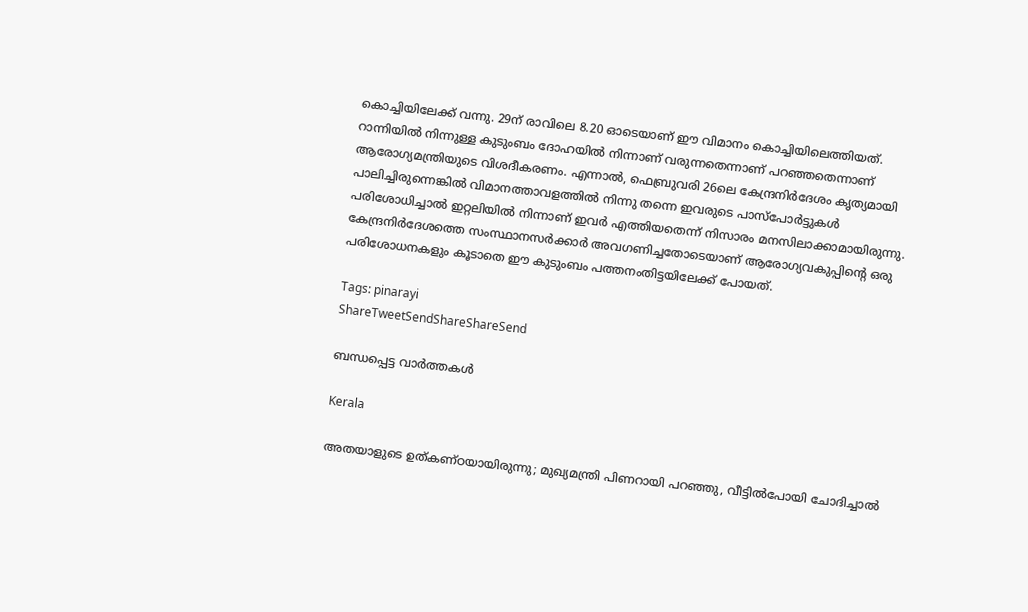കൊച്ചിയിലേക്ക് വന്നു. 29ന് രാവിലെ 8.20 ഓടെയാണ് ഈ വിമാനം കൊച്ചിയിലെത്തിയത്. റാന്നിയില്‍ നിന്നുള്ള കുടുംബം ദോഹയില്‍ നിന്നാണ് വരുന്നതെന്നാണ് പറഞ്ഞതെന്നാണ് ആരോഗ്യമന്ത്രിയുടെ വിശദീകരണം. എന്നാല്‍, ഫെബ്രുവരി 26ലെ കേന്ദ്രനിര്‍ദേശം കൃത്യമായി പാലിച്ചിരുന്നെങ്കില്‍ വിമാനത്താവളത്തില്‍ നിന്നു തന്നെ ഇവരുടെ പാസ്‌പോര്‍ട്ടുകള്‍ പരിശോധിച്ചാല്‍ ഇറ്റലിയില്‍ നിന്നാണ് ഇവര്‍ എത്തിയതെന്ന് നിസാരം മനസിലാക്കാമായിരുന്നു. കേന്ദ്രനിര്‍ദേശത്തെ സംസ്ഥാനസര്‍ക്കാര്‍ അവഗണിച്ചതോടെയാണ് ആരോഗ്യവകുപ്പിന്റെ ഒരു പരിശോധനകളും കൂടാതെ ഈ കുടുംബം പത്തനംതിട്ടയിലേക്ക് പോയത്.

Tags: pinarayi
ShareTweetSendShareShareSend

ബന്ധപ്പെട്ട വാര്‍ത്തകള്‍

Kerala

അതയാളുടെ ഉത്കണ്ഠയായിരുന്നു; മുഖ്യമന്ത്രി പിണറായി പറഞ്ഞു, വീട്ടിൽപോയി ചോദിച്ചാൽ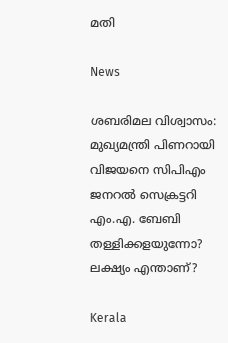മതി

News

ശബരിമല വിശ്വാസം: മുഖ്യമന്ത്രി പിണറായി വിജയനെ സിപിഎം ജനറൽ സെക്രട്ടറി എം.എ. ബേബി തള്ളിക്കളയുന്നോ? ലക്ഷ്യം എന്താണ്?

Kerala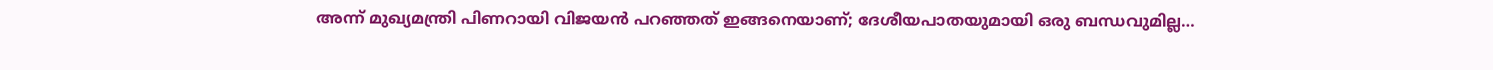അന്ന് മുഖ്യമന്ത്രി പിണറായി വിജയൻ പറഞ്ഞത് ഇങ്ങനെയാണ്; ദേശീയപാതയുമായി ഒരു ബന്ധവുമില്ല…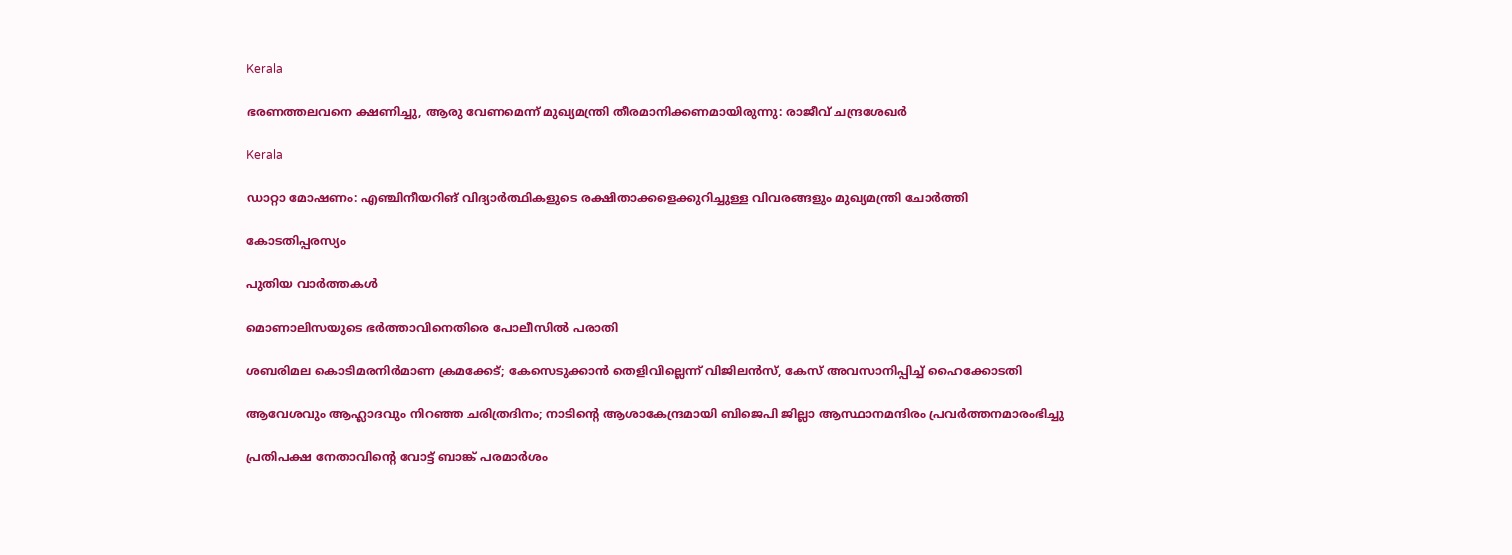Kerala

ഭരണത്തലവനെ ക്ഷണിച്ചു, ആരു വേണമെന്ന് മുഖ്യമന്ത്രി തീരമാനിക്കണമായിരുന്നു: രാജീവ് ചന്ദ്രശേഖർ

Kerala

ഡാറ്റാ മോഷണം: എഞ്ചിനീയറിങ് വിദ്യാർത്ഥികളുടെ രക്ഷിതാക്കളെക്കുറിച്ചുള്ള വിവരങ്ങളും മുഖ്യമന്ത്രി ചോർത്തി

കോടതിപ്പരസ്യം

പുതിയ വാര്‍ത്തകള്‍

മൊണാലിസയുടെ ഭർത്താവിനെതിരെ പോലീസിൽ പരാതി

ശബരിമല കൊടിമരനിർമാണ ക്രമക്കേട്; കേസെടുക്കാൻ തെളിവില്ലെന്ന് വിജിലൻസ്, കേസ് അവസാനിപ്പിച്ച് ഹൈക്കോടതി

ആവേശവും ആഹ്ലാദവും നിറഞ്ഞ ചരിത്രദിനം; നാടിന്റെ ആശാകേന്ദ്രമായി ബിജെപി ജില്ലാ ആസ്ഥാനമന്ദിരം പ്രവര്‍ത്തനമാരംഭിച്ചു

പ്രതിപക്ഷ നേതാവിന്റെ വോട്ട് ബാങ്ക് പരമാര്‍ശം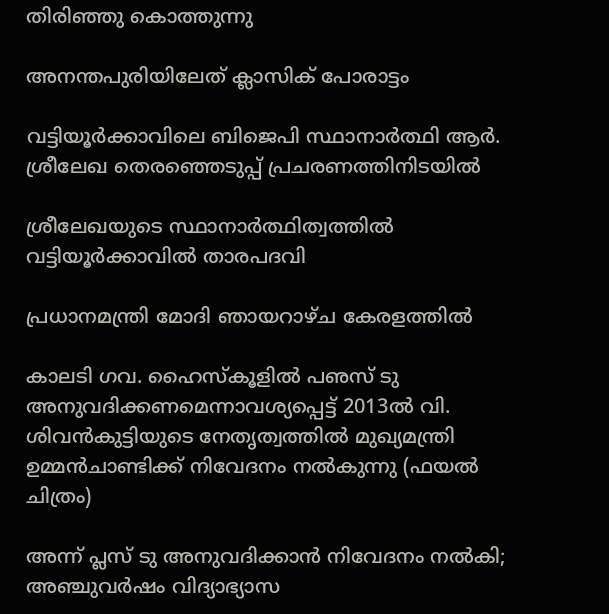തിരിഞ്ഞു കൊത്തുന്നു

അനന്തപുരിയിലേത് ക്ലാസിക് പോരാട്ടം

വട്ടിയൂര്‍ക്കാവിലെ ബിജെപി സ്ഥാനാര്‍ത്ഥി ആര്‍. ശ്രീലേഖ തെരഞ്ഞെടുപ്പ് പ്രചരണത്തിനിടയില്‍

ശ്രീലേഖയുടെ സ്ഥാനാര്‍ത്ഥിത്വത്തില്‍ വട്ടിയൂര്‍ക്കാവില്‍ താരപദവി

പ്രധാനമന്ത്രി മോദി ഞായറാഴ്ച കേരളത്തില്‍

കാലടി ഗവ. ഹൈസ്‌കൂളില്‍ പഌസ് ടു അനുവദിക്കണമെന്നാവശ്യപ്പെട്ട് 2013ല്‍ വി. ശിവന്‍കുട്ടിയുടെ നേതൃത്വത്തില്‍ മുഖ്യമന്ത്രി ഉമ്മന്‍ചാണ്ടിക്ക് നിവേദനം നല്‍കുന്നു (ഫയല്‍ ചിത്രം)

അന്ന് പ്ലസ് ടു അനുവദിക്കാന്‍ നിവേദനം നല്‍കി; അഞ്ചുവര്‍ഷം വിദ്യാഭ്യാസ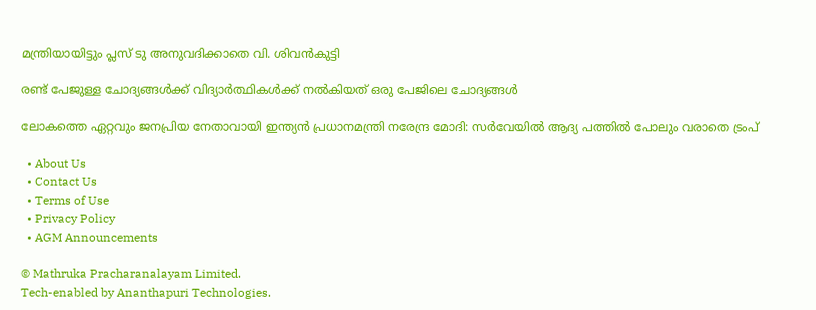മന്ത്രിയായിട്ടും പ്ലസ് ടു അനുവദിക്കാതെ വി. ശിവന്‍കുട്ടി

രണ്ട് പേജുള്ള ചോദ്യങ്ങള്‍ക്ക് വിദ്യാര്‍ത്ഥികള്‍ക്ക് നല്‍കിയത് ഒരു പേജിലെ ചോദ്യങ്ങള്‍

ലോകത്തെ ഏറ്റവും ജനപ്രിയ നേതാവായി ഇന്ത്യൻ പ്രധാനമന്ത്രി നരേന്ദ്ര മോദി: സർവേയിൽ ആദ്യ പത്തിൽ പോലും വരാതെ ട്രംപ്

  • About Us
  • Contact Us
  • Terms of Use
  • Privacy Policy
  • AGM Announcements

© Mathruka Pracharanalayam Limited.
Tech-enabled by Ananthapuri Technologies.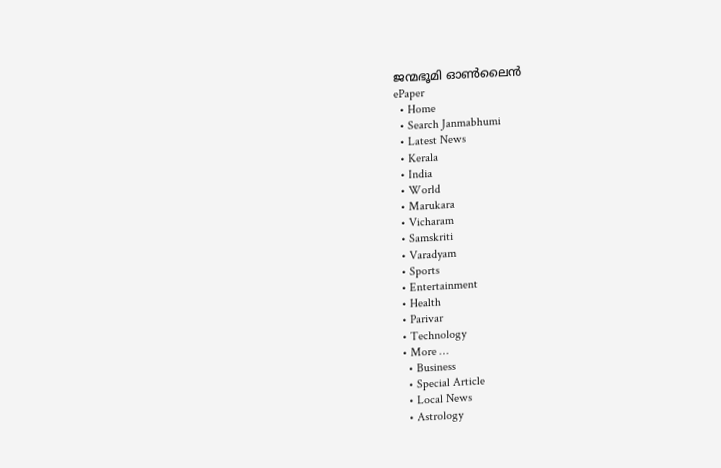ജന്മഭൂമി ഓണ്‍ലൈന്‍
ePaper
  • Home
  • Search Janmabhumi
  • Latest News
  • Kerala
  • India
  • World
  • Marukara
  • Vicharam
  • Samskriti
  • Varadyam
  • Sports
  • Entertainment
  • Health
  • Parivar
  • Technology
  • More …
    • Business
    • Special Article
    • Local News
    • Astrology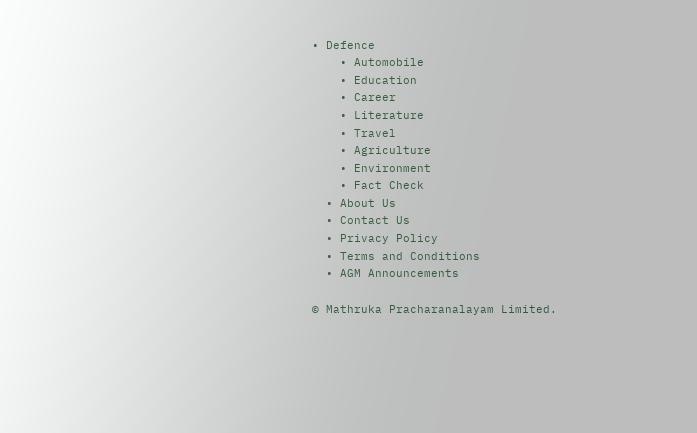• Defence
    • Automobile
    • Education
    • Career
    • Literature
    • Travel
    • Agriculture
    • Environment
    • Fact Check
  • About Us
  • Contact Us
  • Privacy Policy
  • Terms and Conditions
  • AGM Announcements

© Mathruka Pracharanalayam Limited.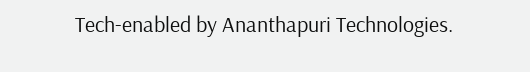Tech-enabled by Ananthapuri Technologies.